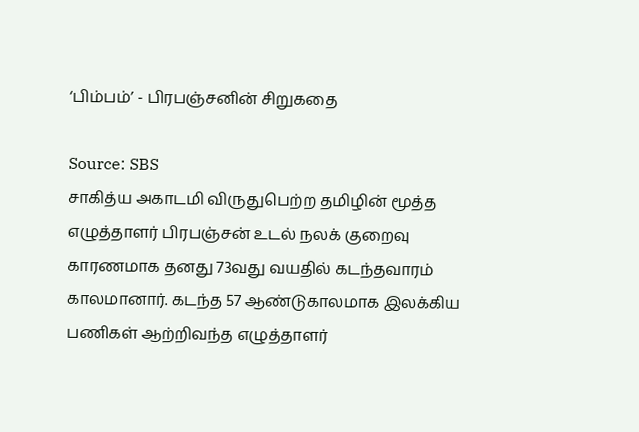‘பிம்பம்’ - பிரபஞ்சனின் சிறுகதை

Source: SBS
சாகித்ய அகாடமி விருதுபெற்ற தமிழின் மூத்த எழுத்தாளர் பிரபஞ்சன் உடல் நலக் குறைவு காரணமாக தனது 73வது வயதில் கடந்தவாரம் காலமானார். கடந்த 57 ஆண்டுகாலமாக இலக்கிய பணிகள் ஆற்றிவந்த எழுத்தாளர்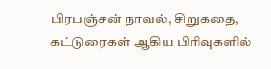பிரபஞ்சன் நாவல், சிறுகதை, கட்டுரைகள் ஆகிய பிரிவுகளில்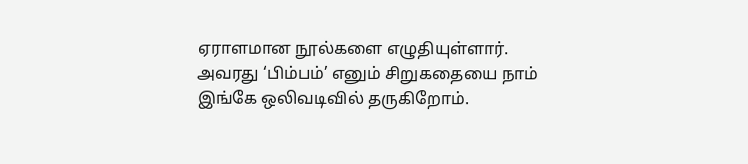ஏராளமான நூல்களை எழுதியுள்ளார். அவரது ‘பிம்பம்’ எனும் சிறுகதையை நாம் இங்கே ஒலிவடிவில் தருகிறோம்.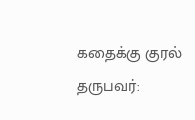கதைக்கு குரல் தருபவர்: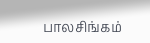பாலசிங்கம்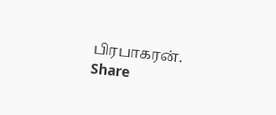பிரபாகரன்.
Share